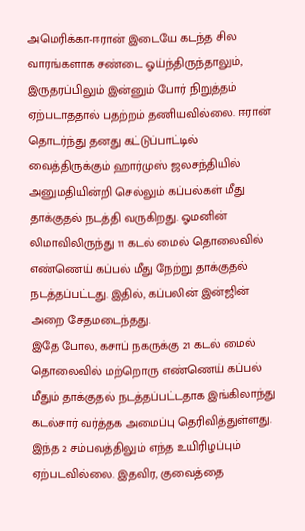அமெரிக்கா-ஈரான் இடையே கடந்த சில வாரங்களாக சண்டை ஓய்ந்திருந்தாலும், இருதரப்பிலும் இன்னும் போர் நிறுத்தம் ஏற்படாததால் பதற்றம் தணியவில்லை. ஈரான் தொடர்ந்து தனது கட்டுப்பாட்டில் வைத்திருக்கும் ஹார்முஸ் ஜலசந்தியில் அனுமதியின்றி செல்லும் கப்பல்கள் மீது தாக்குதல் நடத்தி வருகிறது. ஓமனின் லிமாவிலிருந்து 11 கடல் மைல் தொலைவில் எண்ணெய் கப்பல் மீது நேற்று தாக்குதல் நடத்தப்பட்டது. இதில், கப்பலின் இன்ஜின் அறை சேதமடைந்தது.
இதே போல, கசாப் நகருக்கு 21 கடல் மைல் தொலைவில் மற்றொரு எண்ணெய் கப்பல் மீதும் தாக்குதல் நடத்தப்பட்டதாக இங்கிலாந்து கடல்சார் வர்த்தக அமைப்பு தெரிவித்துள்ளது. இந்த 2 சம்பவத்திலும் எந்த உயிரிழப்பும் ஏற்படவில்லை. இதவிர, குவைத்தை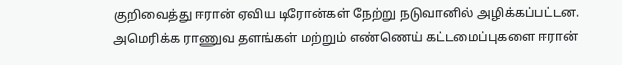குறிவைத்து ஈரான் ஏவிய டிரோன்கள் நேற்று நடுவானில் அழிக்கப்பட்டன. அமெரிக்க ராணுவ தளங்கள் மற்றும் எண்ணெய் கட்டமைப்புகளை ஈரான்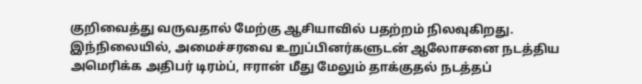குறிவைத்து வருவதால் மேற்கு ஆசியாவில் பதற்றம் நிலவுகிறது.
இந்நிலையில், அமைச்சரவை உறுப்பினர்களுடன் ஆலோசனை நடத்திய அமெரிக்க அதிபர் டிரம்ப், ஈரான் மீது மேலும் தாக்குதல் நடத்தப்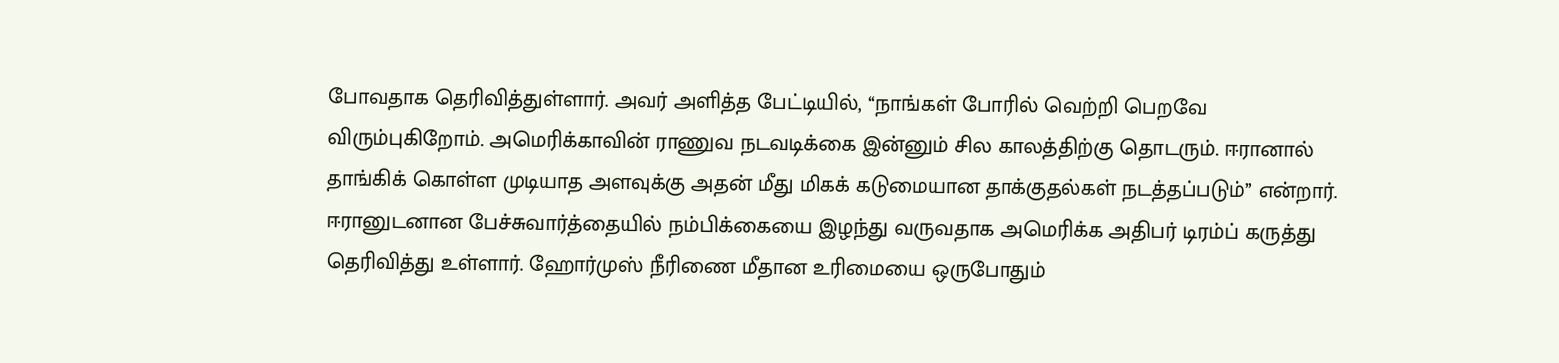போவதாக தெரிவித்துள்ளார். அவர் அளித்த பேட்டியில், ‘‘நாங்கள் போரில் வெற்றி பெறவே விரும்புகிறோம். அமெரிக்காவின் ராணுவ நடவடிக்கை இன்னும் சில காலத்திற்கு தொடரும். ஈரானால் தாங்கிக் கொள்ள முடியாத அளவுக்கு அதன் மீது மிகக் கடுமையான தாக்குதல்கள் நடத்தப்படும்’’ என்றார்.
ஈரானுடனான பேச்சுவார்த்தையில் நம்பிக்கையை இழந்து வருவதாக அமெரிக்க அதிபர் டிரம்ப் கருத்து தெரிவித்து உள்ளார். ஹோர்முஸ் நீரிணை மீதான உரிமையை ஒருபோதும்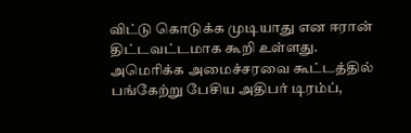விட்டு கொடுக்க முடியாது என ஈரான் திட்டவட்டமாக கூறி உள்ளது.
அமெரிக்க அமைச்சரவை கூட்டத்தில் பங்கேற்று பேசிய அதிபர் டிரம்ப்,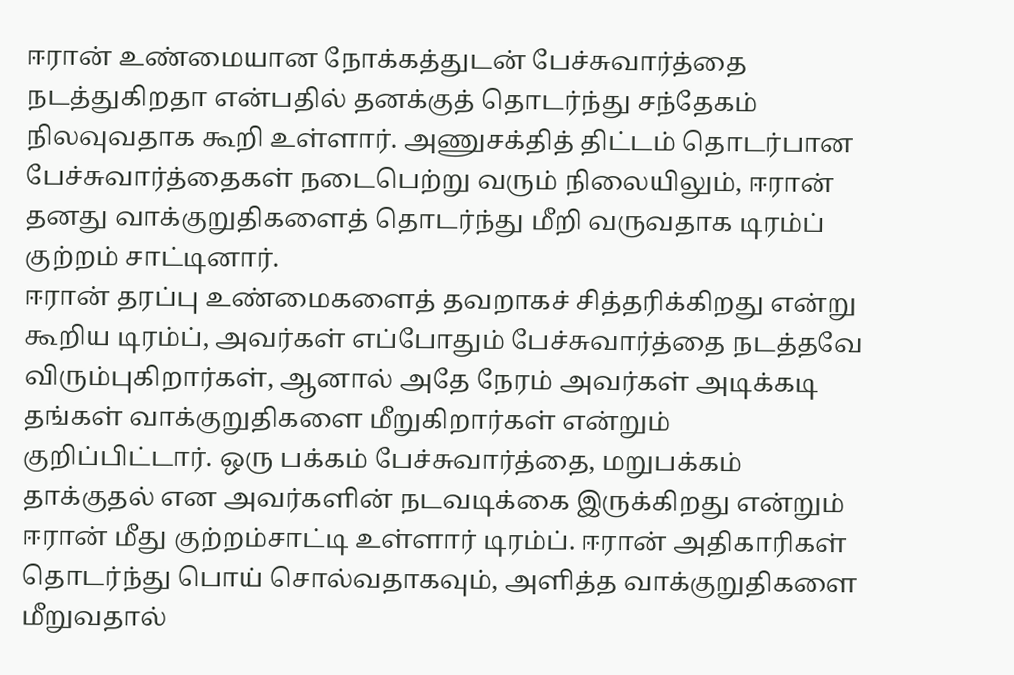ஈரான் உண்மையான நோக்கத்துடன் பேச்சுவார்த்தை நடத்துகிறதா என்பதில் தனக்குத் தொடர்ந்து சந்தேகம் நிலவுவதாக கூறி உள்ளார். அணுசக்தித் திட்டம் தொடர்பான பேச்சுவார்த்தைகள் நடைபெற்று வரும் நிலையிலும், ஈரான் தனது வாக்குறுதிகளைத் தொடர்ந்து மீறி வருவதாக டிரம்ப் குற்றம் சாட்டினார்.
ஈரான் தரப்பு உண்மைகளைத் தவறாகச் சித்தரிக்கிறது என்று கூறிய டிரம்ப், அவர்கள் எப்போதும் பேச்சுவார்த்தை நடத்தவே விரும்புகிறார்கள், ஆனால் அதே நேரம் அவர்கள் அடிக்கடி தங்கள் வாக்குறுதிகளை மீறுகிறார்கள் என்றும் குறிப்பிட்டார். ஒரு பக்கம் பேச்சுவார்த்தை, மறுபக்கம் தாக்குதல் என அவர்களின் நடவடிக்கை இருக்கிறது என்றும் ஈரான் மீது குற்றம்சாட்டி உள்ளார் டிரம்ப். ஈரான் அதிகாரிகள் தொடர்ந்து பொய் சொல்வதாகவும், அளித்த வாக்குறுதிகளை மீறுவதால்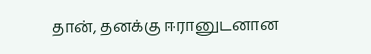தான், தனக்கு ஈரானுடனான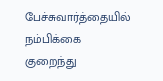பேச்சுவார்த்தையில் நம்பிக்கை குறைந்து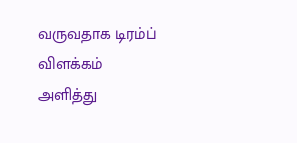வருவதாக டிரம்ப் விளக்கம் அளித்து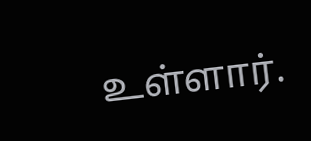உள்ளார்.